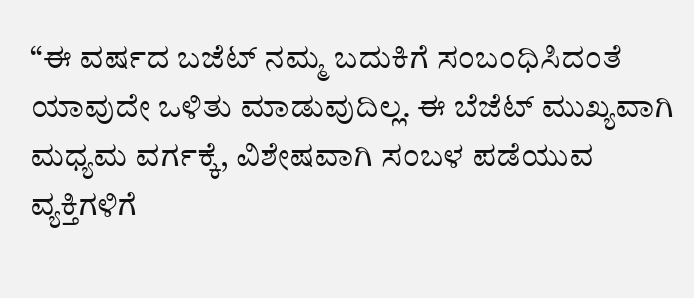“ಈ ವರ್ಷದ ಬಜೆಟ್ ನಮ್ಮ ಬದುಕಿಗೆ ಸಂಬಂಧಿಸಿದಂತೆ ಯಾವುದೇ ಒಳಿತು ಮಾಡುವುದಿಲ್ಲ. ಈ ಬೆಜೆಟ್ ಮುಖ್ಯವಾಗಿ ಮಧ್ಯಮ ವರ್ಗಕ್ಕೆ, ವಿಶೇಷವಾಗಿ ಸಂಬಳ ಪಡೆಯುವ ವ್ಯಕ್ತಿಗಳಿಗೆ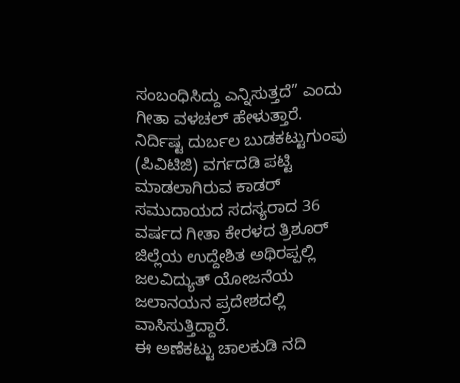ಸಂಬಂಧಿಸಿದ್ದು ಎನ್ನಿಸುತ್ತದೆ” ಎಂದು ಗೀತಾ ವಳಚಲ್ ಹೇಳುತ್ತಾರೆ.
ನಿರ್ದಿಷ್ಟ ದುರ್ಬಲ ಬುಡಕಟ್ಟುಗುಂಪು (ಪಿವಿಟಿಜಿ) ವರ್ಗದಡಿ ಪಟ್ಟಿ ಮಾಡಲಾಗಿರುವ ಕಾಡರ್ ಸಮುದಾಯದ ಸದಸ್ಯರಾದ 36 ವರ್ಷದ ಗೀತಾ ಕೇರಳದ ತ್ರಿಶೂರ್ ಜಿಲ್ಲೆಯ ಉದ್ದೇಶಿತ ಅಥಿರಪ್ಪಲ್ಲಿ ಜಲವಿದ್ಯುತ್ ಯೋಜನೆಯ ಜಲಾನಯನ ಪ್ರದೇಶದಲ್ಲಿ ವಾಸಿಸುತ್ತಿದ್ದಾರೆ.
ಈ ಅಣೆಕಟ್ಟು ಚಾಲಕುಡಿ ನದಿ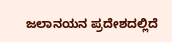ಜಲಾನಯನ ಪ್ರದೇಶದಲ್ಲಿದೆ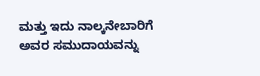ಮತ್ತು ಇದು ನಾಲ್ಕನೇಬಾರಿಗೆ ಅವರ ಸಮುದಾಯವನ್ನು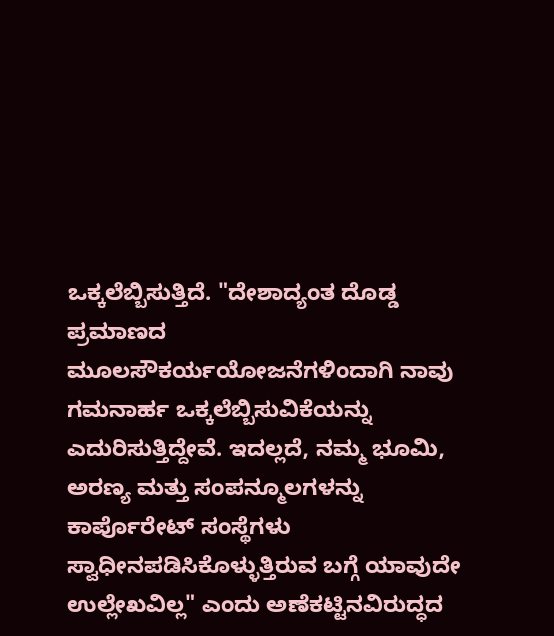ಒಕ್ಕಲೆಬ್ಬಿಸುತ್ತಿದೆ. "ದೇಶಾದ್ಯಂತ ದೊಡ್ಡ ಪ್ರಮಾಣದ ಮೂಲಸೌಕರ್ಯಯೋಜನೆಗಳಿಂದಾಗಿ ನಾವು ಗಮನಾರ್ಹ ಒಕ್ಕಲೆಬ್ಬಿಸುವಿಕೆಯನ್ನು ಎದುರಿಸುತ್ತಿದ್ದೇವೆ. ಇದಲ್ಲದೆ, ನಮ್ಮ ಭೂಮಿ, ಅರಣ್ಯ ಮತ್ತು ಸಂಪನ್ಮೂಲಗಳನ್ನು ಕಾರ್ಪೊರೇಟ್ ಸಂಸ್ಥೆಗಳು ಸ್ವಾಧೀನಪಡಿಸಿಕೊಳ್ಳುತ್ತಿರುವ ಬಗ್ಗೆ ಯಾವುದೇ ಉಲ್ಲೇಖವಿಲ್ಲ" ಎಂದು ಅಣೆಕಟ್ಟಿನವಿರುದ್ಧದ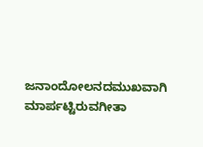ಜನಾಂದೋಲನದಮುಖವಾಗಿ ಮಾರ್ಪಟ್ಟಿರುವಗೀತಾ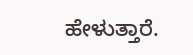ಹೇಳುತ್ತಾರೆ.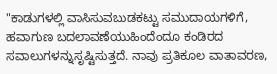"ಕಾಡುಗಳಲ್ಲಿ ವಾಸಿಸುವಬುಡಕಟ್ಟು ಸಮುದಾಯಗಳಿಗೆ, ಹವಾಗುಣ ಬದಲಾವಣೆಯುಹಿಂದೆಂದೂ ಕಂಡಿರದ ಸವಾಲುಗಳನ್ನುಸೃಷ್ಟಿಸುತ್ತದೆ. ನಾವು ಪ್ರತಿಕೂಲ ವಾತಾವರಣ,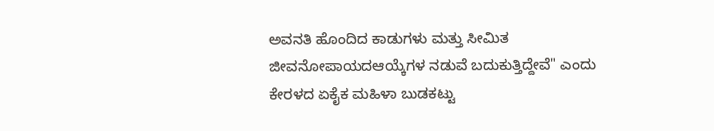ಅವನತಿ ಹೊಂದಿದ ಕಾಡುಗಳು ಮತ್ತು ಸೀಮಿತ ಜೀವನೋಪಾಯದಆಯ್ಕೆಗಳ ನಡುವೆ ಬದುಕುತ್ತಿದ್ದೇವೆ" ಎಂದು ಕೇರಳದ ಏಕೈಕ ಮಹಿಳಾ ಬುಡಕಟ್ಟು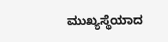ಮುಖ್ಯಸ್ಥೆಯಾದ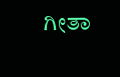ಗೀತಾ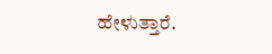ಹೇಳುತ್ತಾರೆ.